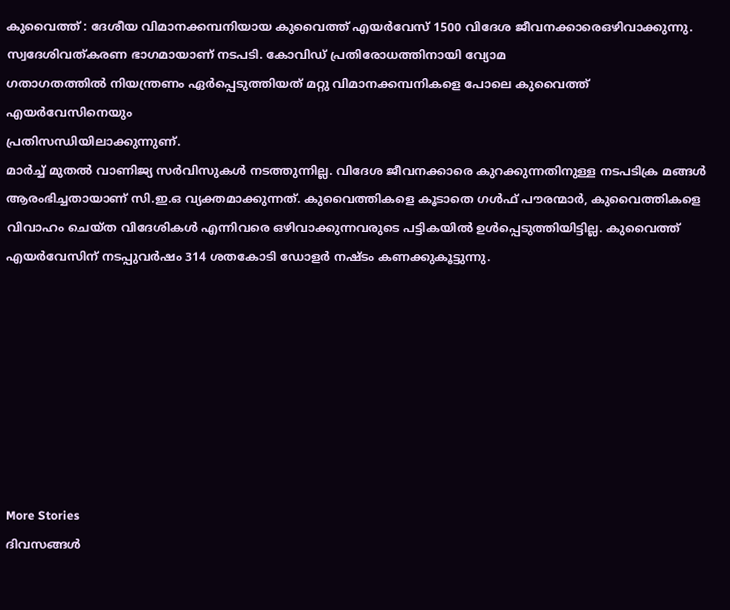കുവൈത്ത് : ദേശീയ വിമാനക്കമ്പനിയായ കുവൈത്ത് എയർവേസ് 1500 വിദേശ ജീവനക്കാരെഒഴിവാക്കുന്നു. സ്വദേശിവത്കരണ ഭാഗമായാണ് നടപടി. കോവിഡ് പ്രതിരോധത്തിനായി വ്യോമ
ഗതാഗതത്തിൽ നിയന്ത്രണം ഏർപ്പെടുത്തിയത് മറ്റു വിമാനക്കമ്പനികളെ പോലെ കുവൈത്ത് എയർവേസിനെയും
പ്രതിസന്ധിയിലാക്കുന്നുണ്.
മാർച്ച് മുതൽ വാണിജ്യ സർവിസുകൾ നടത്തുന്നില്ല. വിദേശ ജീവനക്കാരെ കുറക്കുന്നതിനുള്ള നടപടിക്ര മങ്ങൾ ആരംഭിച്ചതായാണ് സി.ഇ.ഒ വ്യക്തമാക്കുന്നത്. കുവൈത്തികളെ കൂടാതെ ഗൾഫ് പൗരന്മാർ, കുവൈത്തികളെ വിവാഹം ചെയ്ത വിദേശികൾ എന്നിവരെ ഒഴിവാക്കുന്നവരുടെ പട്ടികയിൽ ഉൾപ്പെടുത്തിയിട്ടില്ല. കുവൈത്ത് എയർവേസിന് നടപ്പുവർഷം 314 ശതകോടി ഡോളർ നഷ്ടം കണക്കുകൂട്ടുന്നു.








More Stories
ദിവസങ്ങൾ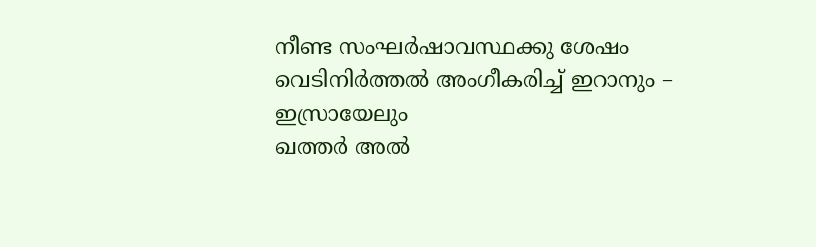നീണ്ട സംഘർഷാവസ്ഥക്കു ശേഷം വെടിനിർത്തൽ അംഗീകരിച്ച് ഇറാനും – ഇസ്രായേലും
ഖത്തർ അൽ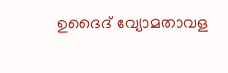ഉദൈദ് വ്യോമതാവള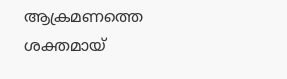ആക്രമണത്തെ ശക്തമായ്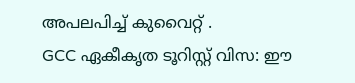അപലപിച്ച് കുവൈറ്റ് .
GCC ഏകീകൃത ടൂറിസ്റ്റ് വിസ: ഈ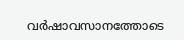വർഷാവസാനത്തോടെ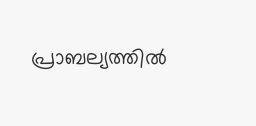പ്രാബല്യത്തിൽ